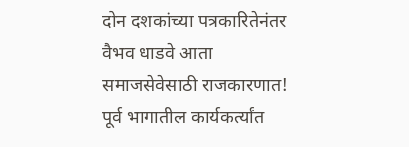दोन दशकांच्या पत्रकारितेनंतर वैभव धाडवे आता समाजसेवेसाठी राजकारणात! पूर्व भागातील कार्यकर्त्यांत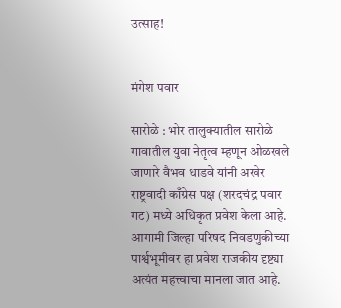उत्साह!


मंगेश पवार

सारोळे : भोर तालुक्यातील सारोळे गावातील युवा नेतृत्व म्हणून ओळखले जाणारे वैभव धाडवे यांनी अखेर राष्ट्रवादी काँग्रेस पक्ष (शरदचंद्र पवार गट) मध्ये अधिकृत प्रवेश केला आहे. आगामी जिल्हा परिषद निवडणुकीच्या पार्श्वभूमीवर हा प्रवेश राजकीय दृष्ट्या अत्यंत महत्त्वाचा मानला जात आहे.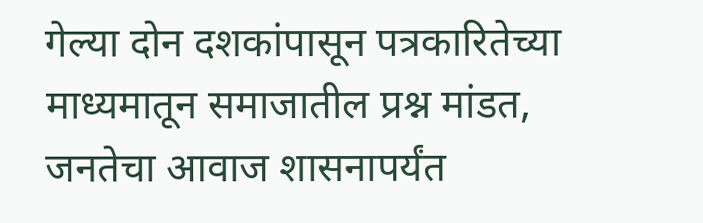गेल्या दोन दशकांपासून पत्रकारितेच्या माध्यमातून समाजातील प्रश्न मांडत, जनतेचा आवाज शासनापर्यंत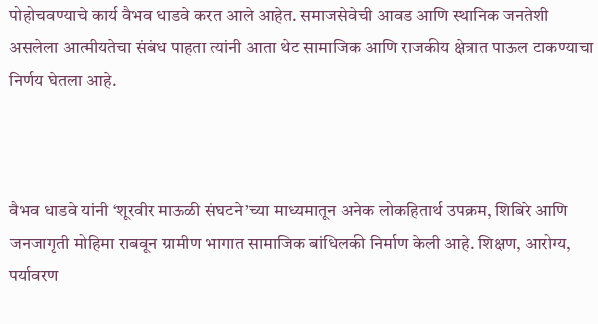पोहोचवण्याचे कार्य वैभव धाडवे करत आले आहेत. समाजसेवेची आवड आणि स्थानिक जनतेशी असलेला आत्मीयतेचा संबंध पाहता त्यांनी आता थेट सामाजिक आणि राजकीय क्षेत्रात पाऊल टाकण्याचा निर्णय घेतला आहे.



वैभव धाडवे यांनी ‘शूरवीर माऊळी संघटने’च्या माध्यमातून अनेक लोकहितार्थ उपक्रम, शिबिरे आणि जनजागृती मोहिमा राबवून ग्रामीण भागात सामाजिक बांधिलकी निर्माण केली आहे. शिक्षण, आरोग्य, पर्यावरण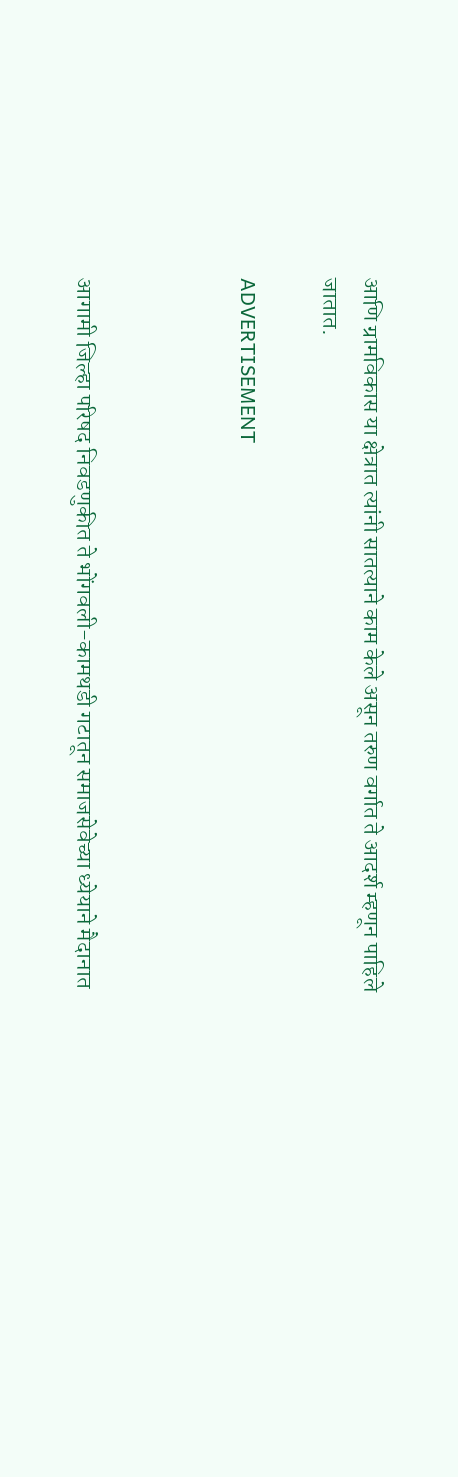आणि ग्रामविकास या क्षेत्रात त्यांनी सातत्याने काम केले असून तरुण वर्गात ते आदर्श म्हणून पाहिले जातात.

ADVERTISEMENT



आगामी जिल्हा परिषद निवडणुकीत ते भोंगवली-कामथडी गटातून समाजसेवेच्या ध्येयाने मैदानात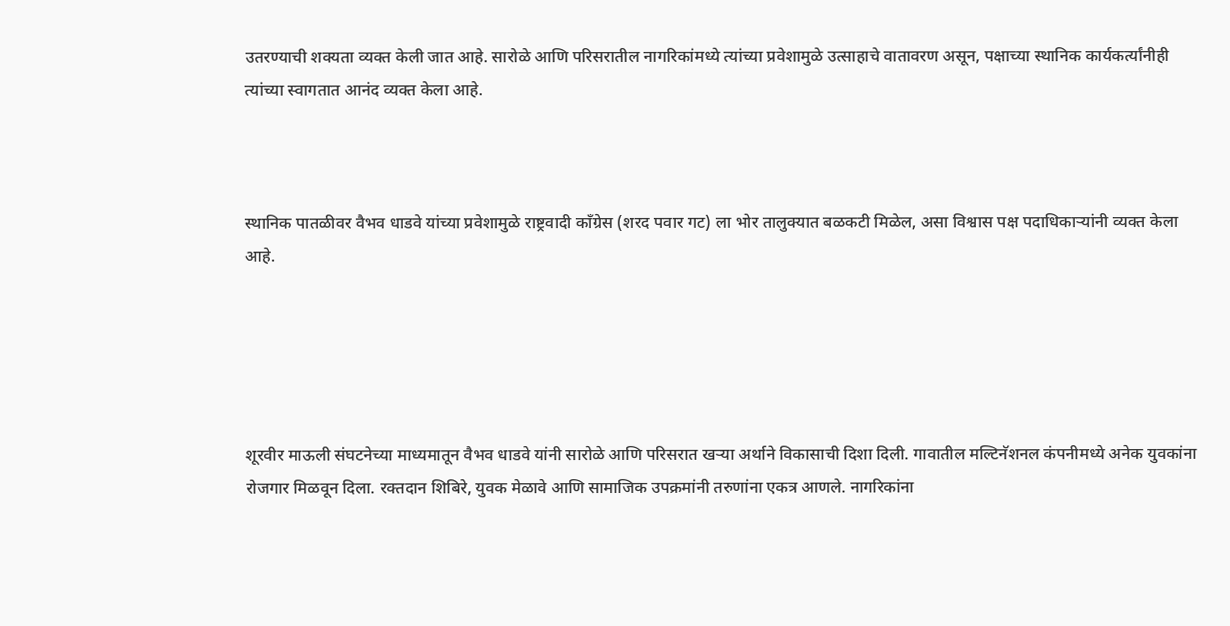उतरण्याची शक्यता व्यक्त केली जात आहे. सारोळे आणि परिसरातील नागरिकांमध्ये त्यांच्या प्रवेशामुळे उत्साहाचे वातावरण असून, पक्षाच्या स्थानिक कार्यकर्त्यांनीही त्यांच्या स्वागतात आनंद व्यक्त केला आहे.



स्थानिक पातळीवर वैभव धाडवे यांच्या प्रवेशामुळे राष्ट्रवादी काँग्रेस (शरद पवार गट) ला भोर तालुक्यात बळकटी मिळेल, असा विश्वास पक्ष पदाधिकाऱ्यांनी व्यक्त केला आहे.





शूरवीर माऊली संघटनेच्या माध्यमातून वैभव धाडवे यांनी सारोळे आणि परिसरात खऱ्या अर्थाने विकासाची दिशा दिली. गावातील मल्टिनॅशनल कंपनीमध्ये अनेक युवकांना रोजगार मिळवून दिला. रक्तदान शिबिरे, युवक मेळावे आणि सामाजिक उपक्रमांनी तरुणांना एकत्र आणले. नागरिकांना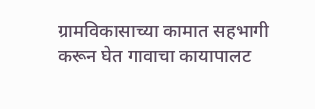ग्रामविकासाच्या कामात सहभागी करून घेत गावाचा कायापालट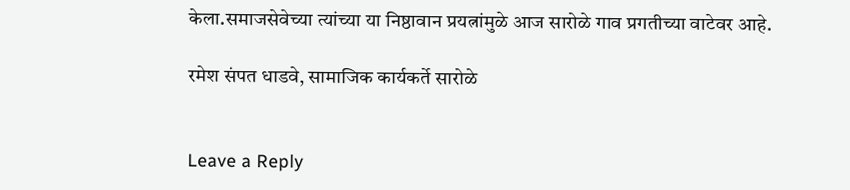केला.समाजसेवेच्या त्यांच्या या निष्ठावान प्रयत्नांमुळे आज सारोळे गाव प्रगतीच्या वाटेवर आहे.

रमेश संपत धाडवे, सामाजिक कार्यकर्ते सारोळे


Leave a Reply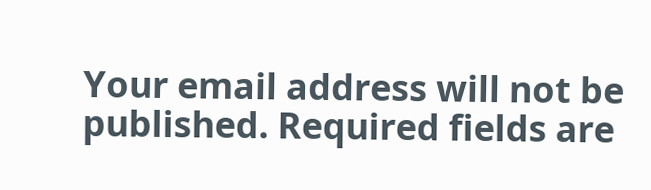Your email address will not be published. Required fields are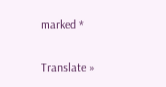marked *

Translate »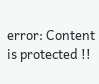error: Content is protected !!